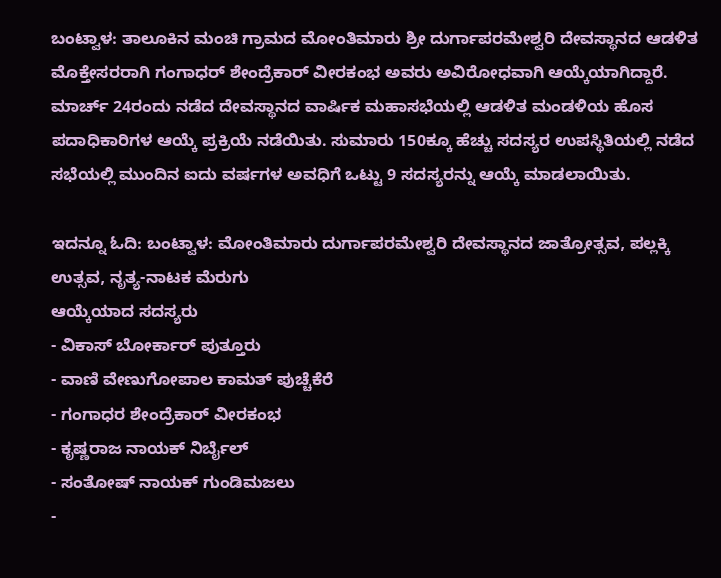ಬಂಟ್ವಾಳ: ತಾಲೂಕಿನ ಮಂಚಿ ಗ್ರಾಮದ ಮೋಂತಿಮಾರು ಶ್ರೀ ದುರ್ಗಾಪರಮೇಶ್ವರಿ ದೇವಸ್ಥಾನದ ಆಡಳಿತ ಮೊಕ್ತೇಸರರಾಗಿ ಗಂಗಾಧರ್ ಶೇಂದ್ರೆಕಾರ್ ವೀರಕಂಭ ಅವರು ಅವಿರೋಧವಾಗಿ ಆಯ್ಕೆಯಾಗಿದ್ದಾರೆ.
ಮಾರ್ಚ್ 24ರಂದು ನಡೆದ ದೇವಸ್ಥಾನದ ವಾರ್ಷಿಕ ಮಹಾಸಭೆಯಲ್ಲಿ ಆಡಳಿತ ಮಂಡಳಿಯ ಹೊಸ ಪದಾಧಿಕಾರಿಗಳ ಆಯ್ಕೆ ಪ್ರಕ್ರಿಯೆ ನಡೆಯಿತು. ಸುಮಾರು 150ಕ್ಕೂ ಹೆಚ್ಚು ಸದಸ್ಯರ ಉಪಸ್ಥಿತಿಯಲ್ಲಿ ನಡೆದ ಸಭೆಯಲ್ಲಿ ಮುಂದಿನ ಐದು ವರ್ಷಗಳ ಅವಧಿಗೆ ಒಟ್ಟು 9 ಸದಸ್ಯರನ್ನು ಆಯ್ಕೆ ಮಾಡಲಾಯಿತು.

ಇದನ್ನೂ ಓದಿ: ಬಂಟ್ವಾಳ: ಮೋಂತಿಮಾರು ದುರ್ಗಾಪರಮೇಶ್ವರಿ ದೇವಸ್ಥಾನದ ಜಾತ್ರೋತ್ಸವ, ಪಲ್ಲಕ್ಕಿ ಉತ್ಸವ, ನೃತ್ಯ-ನಾಟಕ ಮೆರುಗು
ಆಯ್ಕೆಯಾದ ಸದಸ್ಯರು
- ವಿಕಾಸ್ ಬೋರ್ಕಾರ್ ಪುತ್ತೂರು
- ವಾಣಿ ವೇಣುಗೋಪಾಲ ಕಾಮತ್ ಪುಚ್ಚೆಕೆರೆ
- ಗಂಗಾಧರ ಶೇಂದ್ರೆಕಾರ್ ವೀರಕಂಭ
- ಕೃಷ್ಣರಾಜ ನಾಯಕ್ ನಿರ್ಬೈಲ್
- ಸಂತೋಷ್ ನಾಯಕ್ ಗುಂಡಿಮಜಲು
-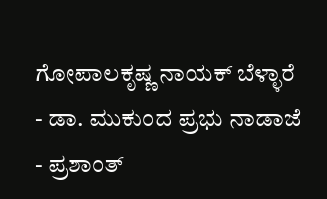ಗೋಪಾಲಕೃಷ್ಣ ನಾಯಕ್ ಬೆಳ್ಳಾರೆ
- ಡಾ. ಮುಕುಂದ ಪ್ರಭು ನಾಡಾಜೆ
- ಪ್ರಶಾಂತ್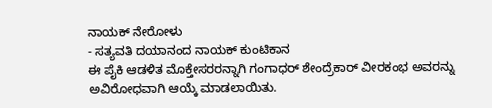ನಾಯಕ್ ನೇರೋಳು
- ಸತ್ಯವತಿ ದಯಾನಂದ ನಾಯಕ್ ಕುಂಟಿಕಾನ
ಈ ಪೈಕಿ ಆಡಳಿತ ಮೊಕ್ತೇಸರರನ್ನಾಗಿ ಗಂಗಾಧರ್ ಶೇಂದ್ರೆಕಾರ್ ವೀರಕಂಭ ಅವರನ್ನು ಅವಿರೋಧವಾಗಿ ಆಯ್ಕೆ ಮಾಡಲಾಯಿತು.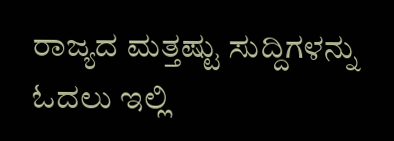ರಾಜ್ಯದ ಮತ್ತಷ್ಟು ಸುದ್ದಿಗಳನ್ನು ಓದಲು ಇಲ್ಲಿ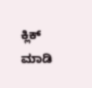ಕ್ಲಿಕ್ ಮಾಡಿ